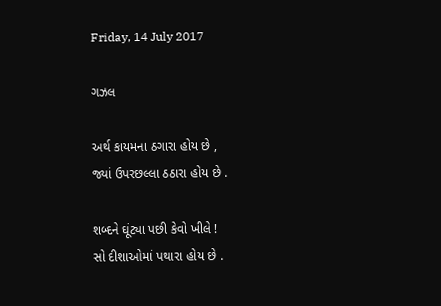Friday, 14 July 2017

ગઝલ

અર્થ કાયમના ઠગારા હોય છે ,
જ્યાં ઉપરછલ્લા ઠઠારા હોય છે .

શબ્દને ઘૂંટ્યા પછી કેવો ખીલે !
સો દીશાઓમાં પથારા હોય છે .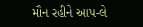મૌન રહીને આપ-લે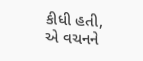કીધી હતી,
એ વચનને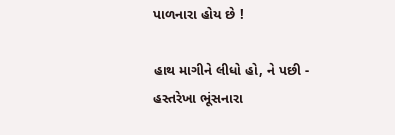પાળનારા હોય છે !

હાથ માગીને લીધો હો, ને પછી -
હસ્તરેખા ભૂંસનારા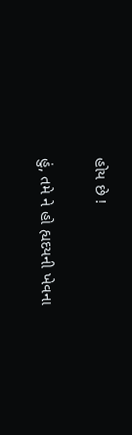હોય છે !

હું, તમે ને હો હ્યદયની ખેવના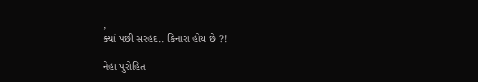,
ક્યાં પછી સરહદ.. કિનારા હોય છે ?!

નેહા પુરોહિત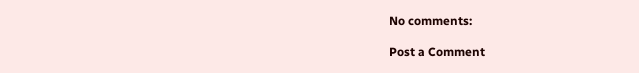No comments:

Post a Comment